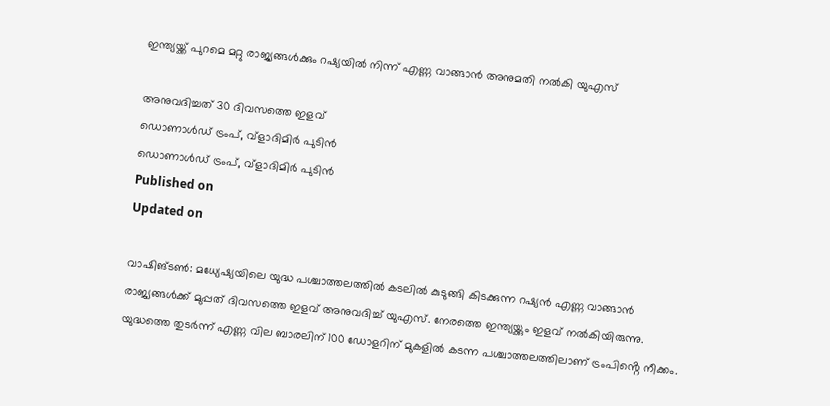ഇന്ത്യയ്ക്ക് പുറമെ മറ്റു രാജ്യങ്ങൾക്കും റഷ്യയിൽ നിന്ന് എണ്ണ വാങ്ങാൻ അനുമതി നൽകി യുഎസ്

അനുവദിച്ചത് 30 ദിവസത്തെ ഇളവ്
ഡൊണാൾഡ് ട്രംപ്, വ്ളാദിമിർ പുടിൻ
ഡൊണാൾഡ് ട്രംപ്, വ്ളാദിമിർ പുടിൻ
Published on
Updated on

വാഷിങ്ടൺ: മധ്യേഷ്യയിലെ യുദ്ധ പശ്ചാത്തലത്തിൽ കടലിൽ കുടുങ്ങി കിടക്കുന്ന റഷ്യൻ എണ്ണ വാങ്ങാൻ രാജ്യങ്ങൾക്ക് മുപ്പത് ദിവസത്തെ ഇളവ് അനുവദിച്ച് യുഎസ്. നേരത്തെ ഇന്ത്യയ്ക്കും ഇളവ് നൽകിയിരുന്നു. യുദ്ധത്തെ തുടർന്ന് എണ്ണ വില ബാരലിന് 100 ഡോളറിന് മുകളിൽ കടന്ന പശ്ചാത്തലത്തിലാണ് ട്രംപിൻ്റെ നീക്കം.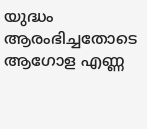യുദ്ധം ആരംഭിച്ചതോടെ ആഗോള എണ്ണ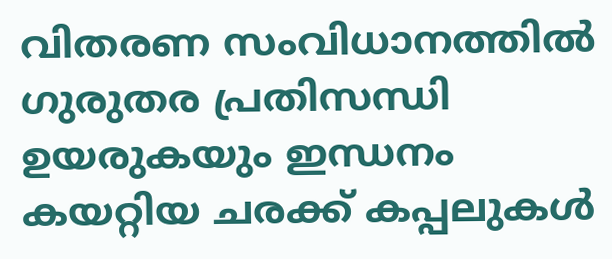വിതരണ സംവിധാനത്തിൽ ഗുരുതര പ്രതിസന്ധി ഉയരുകയും ഇന്ധനം കയറ്റിയ ചരക്ക് കപ്പലുകൾ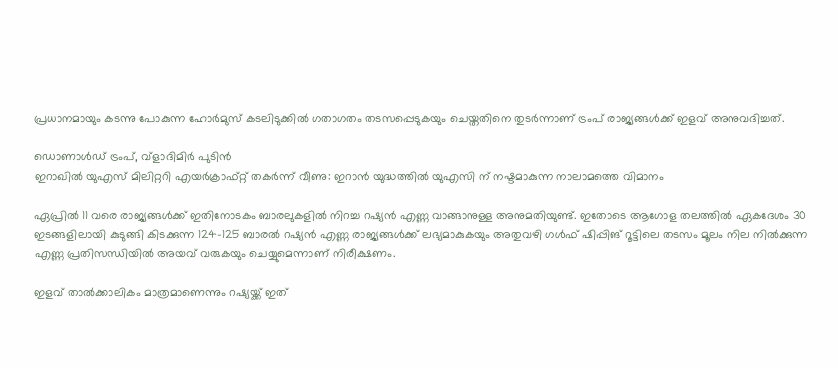പ്രധാനമായും കടന്നു പോകുന്ന ഹോർമുസ് കടലിടുക്കിൽ ഗതാഗതം തടസപ്പെടുകയും ചെയ്തതിനെ തുടർന്നാണ് ട്രംപ് രാജ്യങ്ങൾക്ക് ഇളവ് അനുവദിച്ചത്.

ഡൊണാൾഡ് ട്രംപ്, വ്ളാദിമിർ പുടിൻ
ഇറാഖിൽ യുഎസ് മിലിറ്ററി എയർക്രാഫ്റ്റ് തകർന്ന് വീണു: ഇറാൻ യുദ്ധത്തിൽ യുഎസി ന് നഷ്ടമാകുന്ന നാലാമത്തെ വിമാനം

ഏപ്രിൽ 11 വരെ രാജ്യങ്ങൾക്ക് ഇതിനോടകം ബാരലുകളിൽ നിറച്ച റഷ്യൻ എണ്ണ വാങ്ങാനുള്ള അനുമതിയുണ്ട്. ഇതോടെ ആഗോള തലത്തിൽ ഏകദേശം 30 ഇടങ്ങളിലായി കുടുങ്ങി കിടക്കുന്ന 124-125 ബാരൽ റഷ്യൻ എണ്ണ രാജ്യങ്ങൾക്ക് ലഭ്യമാകുകയും അതുവഴി ഗൾഫ് ഷിപ്പിങ് റൂട്ടിലെ തടസം മൂലം നില നിൽക്കുന്ന എണ്ണ പ്രതിസന്ധിയിൽ അയവ് വരുകയും ചെയ്യുമെന്നാണ് നിരീക്ഷണം.

ഇളവ് താൽക്കാലികം മാത്രമാണെന്നും റഷ്യയ്ക്ക് ഇത്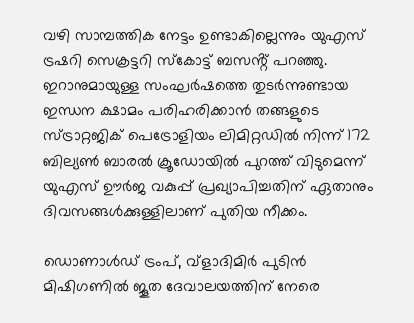വഴി സാമ്പത്തിക നേട്ടം ഉണ്ടാകില്ലെന്നും യുഎസ് ട്രഷറി സെക്രട്ടറി സ്കോട്ട് ബസൻ്റ് പറഞ്ഞു. ഇറാനുമായുള്ള സംഘർഷത്തെ തുടർന്നുണ്ടായ ഇന്ധന ക്ഷാമം പരിഹരിക്കാൻ തങ്ങളുടെ സ്ട്രാറ്റജിക് പെട്രോളിയം ലിമിറ്റഡിൽ നിന്ന് 172 ബില്യൺ ബാരൽ ക്രൂഡോയിൽ പുറത്ത് വിടുമെന്ന് യുഎസ് ഊർജ വകുപ്പ് പ്രഖ്യാപിച്ചതിന് ഏതാനും ദിവസങ്ങൾക്കുള്ളിലാണ് പുതിയ നീക്കം.

ഡൊണാൾഡ് ട്രംപ്, വ്ളാദിമിർ പുടിൻ
മിഷിഗണില്‍ ജൂത ദേവാലയത്തിന് നേരെ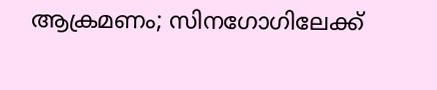ആക്രമണം; സിനഗോഗിലേക്ക്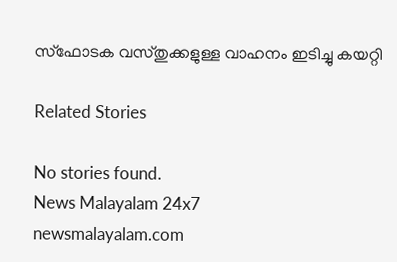സ്‌ഫോടക വസ്തുക്കളുള്ള വാഹനം ഇടിച്ചു കയറ്റി

Related Stories

No stories found.
News Malayalam 24x7
newsmalayalam.com